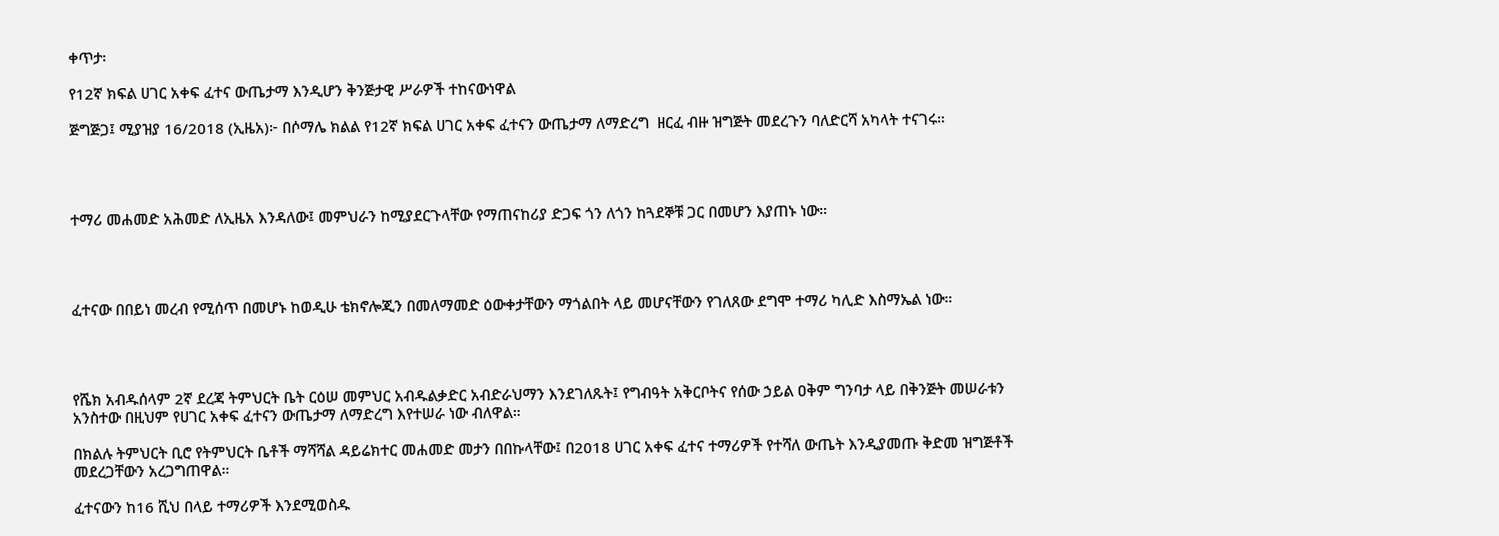ቀጥታ፡

የ12ኛ ክፍል ሀገር አቀፍ ፈተና ውጤታማ እንዲሆን ቅንጅታዊ ሥራዎች ተከናውነዋል

ጅግጅጋ፤ ሚያዝያ 16/2018 (ኢዜአ)፦ በሶማሌ ክልል የ12ኛ ክፍል ሀገር አቀፍ ፈተናን ውጤታማ ለማድረግ  ዘርፈ ብዙ ዝግጅት መደረጉን ባለድርሻ አካላት ተናገሩ።




ተማሪ መሐመድ አሕመድ ለኢዜአ እንዳለው፤ መምህራን ከሚያደርጉላቸው የማጠናከሪያ ድጋፍ ጎን ለጎን ከጓደኞቹ ጋር በመሆን እያጠኑ ነው።




ፈተናው በበይነ መረብ የሚሰጥ በመሆኑ ከወዲሁ ቴክኖሎጂን በመለማመድ ዕውቀታቸውን ማጎልበት ላይ መሆናቸውን የገለጸው ደግሞ ተማሪ ካሊድ እስማኤል ነው።




የሼክ አብዱሰላም 2ኛ ደረጃ ትምህርት ቤት ርዕሠ መምህር አብዱልቃድር አብድራህማን እንደገለጹት፤ የግብዓት አቅርቦትና የሰው ኃይል ዐቅም ግንባታ ላይ በቅንጅት መሠራቱን አንስተው በዚህም የሀገር አቀፍ ፈተናን ውጤታማ ለማድረግ እየተሠራ ነው ብለዋል።

በክልሉ ትምህርት ቢሮ የትምህርት ቤቶች ማሻሻል ዳይሬክተር መሐመድ መታን በበኩላቸው፤ በ2018 ሀገር አቀፍ ፈተና ተማሪዎች የተሻለ ውጤት እንዲያመጡ ቅድመ ዝግጅቶች መደረጋቸውን አረጋግጠዋል።

ፈተናውን ከ16 ሺህ በላይ ተማሪዎች እንደሚወስዱ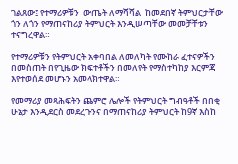ገልጸው፤ የተማሪዎቹን  ውጤት ለማሻሻል  ከመደበኛ ትምህርታቸው ጎን ለጎን የማጠናከሪያ ትምህርት እንዲሠጣቸው መመቻቸቱን ተናግረዋል።

የተማሪዎቹን የትምህርት አቀባበል ለመለካት የሙከራ ፈተናዎችን በመስጠት በየጊዜው ክፍተቶችን በመለየት የማስተካከያ እርምጃ እየተወሰደ መሆኑን አመላክተዋል።

የመማሪያ መጻሕፍትን ጨምሮ ሌሎች የትምህርት ግብዓቶች በበቂ ሁኔታ እንዲደርስ መደረጉንና በማጠናከሪያ ትምህርት ከ9ኛ እስከ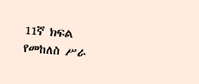11ኛ ክፍል የመከለስ ሥራ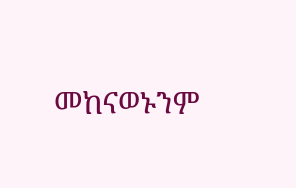መከናወኑንም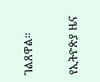ገልጸዋል።

የኢትዮጵያ ዜና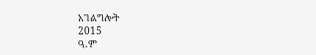አገልግሎት
2015
ዓ.ም